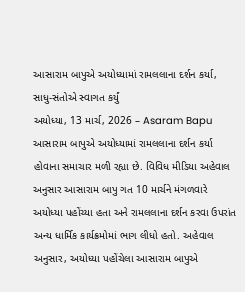આસારામ બાપુએ અયોધ્યામાં રામલલાના દર્શન કર્યા, સાધુ-સંતોએ સ્વાગત કર્યું
અયોધ્યા, 13 માર્ચ, 2026 – Asaram Bapu આસારામ બાપુએ અયોધ્યામાં રામલલાના દર્શન કર્યા હોવાના સમાચાર મળી રહ્યા છે. વિવિધ મીડિયા અહેવાલ અનુસાર આસારામ બાપુ ગત 10 માર્ચને મંગળવારે અયોધ્યા પહોંચ્યા હતા અને રામલલાના દર્શન કરવા ઉપરાંત અન્ય ધાર્મિક કાર્યક્રમોમાં ભાગ લીધો હતો. અહેવાલ અનુસાર, અયોધ્યા પહોંચેલા આસારામ બાપુએ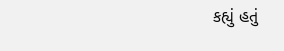કહ્યું હતું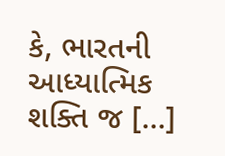કે, ભારતની આધ્યાત્મિક શક્તિ જ […]